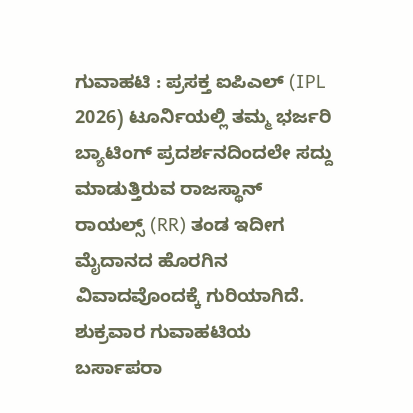ಗುವಾಹಟಿ : ಪ್ರಸಕ್ತ ಐಪಿಎಲ್ (IPL 2026) ಟೂರ್ನಿಯಲ್ಲಿ ತಮ್ಮ ಭರ್ಜರಿ ಬ್ಯಾಟಿಂಗ್ ಪ್ರದರ್ಶನದಿಂದಲೇ ಸದ್ದು ಮಾಡುತ್ತಿರುವ ರಾಜಸ್ಥಾನ್ ರಾಯಲ್ಸ್ (RR) ತಂಡ ಇದೀಗ ಮೈದಾನದ ಹೊರಗಿನ ವಿವಾದವೊಂದಕ್ಕೆ ಗುರಿಯಾಗಿದೆ. ಶುಕ್ರವಾರ ಗುವಾಹಟಿಯ ಬರ್ಸಾಪರಾ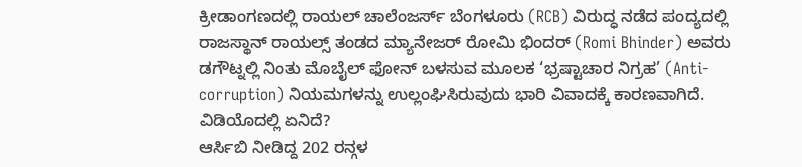ಕ್ರೀಡಾಂಗಣದಲ್ಲಿ ರಾಯಲ್ ಚಾಲೆಂಜರ್ಸ್ ಬೆಂಗಳೂರು (RCB) ವಿರುದ್ಧ ನಡೆದ ಪಂದ್ಯದಲ್ಲಿ ರಾಜಸ್ಥಾನ್ ರಾಯಲ್ಸ್ ತಂಡದ ಮ್ಯಾನೇಜರ್ ರೋಮಿ ಭಿಂದರ್ (Romi Bhinder) ಅವರು ಡಗೌಟ್ನಲ್ಲಿ ನಿಂತು ಮೊಬೈಲ್ ಫೋನ್ ಬಳಸುವ ಮೂಲಕ ‘ಭ್ರಷ್ಟಾಚಾರ ನಿಗ್ರಹ’ (Anti-corruption) ನಿಯಮಗಳನ್ನು ಉಲ್ಲಂಘಿಸಿರುವುದು ಭಾರಿ ವಿವಾದಕ್ಕೆ ಕಾರಣವಾಗಿದೆ.
ವಿಡಿಯೊದಲ್ಲಿ ಏನಿದೆ?
ಆರ್ಸಿಬಿ ನೀಡಿದ್ದ 202 ರನ್ಗಳ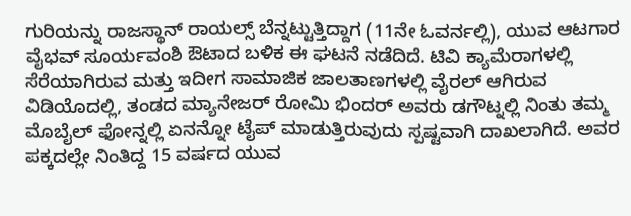ಗುರಿಯನ್ನು ರಾಜಸ್ಥಾನ್ ರಾಯಲ್ಸ್ ಬೆನ್ನಟ್ಟುತ್ತಿದ್ದಾಗ (11ನೇ ಓವರ್ನಲ್ಲಿ), ಯುವ ಆಟಗಾರ ವೈಭವ್ ಸೂರ್ಯವಂಶಿ ಔಟಾದ ಬಳಿಕ ಈ ಘಟನೆ ನಡೆದಿದೆ. ಟಿವಿ ಕ್ಯಾಮೆರಾಗಳಲ್ಲಿ ಸೆರೆಯಾಗಿರುವ ಮತ್ತು ಇದೀಗ ಸಾಮಾಜಿಕ ಜಾಲತಾಣಗಳಲ್ಲಿ ವೈರಲ್ ಆಗಿರುವ ವಿಡಿಯೊದಲ್ಲಿ, ತಂಡದ ಮ್ಯಾನೇಜರ್ ರೋಮಿ ಭಿಂದರ್ ಅವರು ಡಗೌಟ್ನಲ್ಲಿ ನಿಂತು ತಮ್ಮ ಮೊಬೈಲ್ ಫೋನ್ನಲ್ಲಿ ಏನನ್ನೋ ಟೈಪ್ ಮಾಡುತ್ತಿರುವುದು ಸ್ಪಷ್ಟವಾಗಿ ದಾಖಲಾಗಿದೆ. ಅವರ ಪಕ್ಕದಲ್ಲೇ ನಿಂತಿದ್ದ 15 ವರ್ಷದ ಯುವ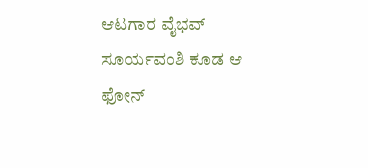ಆಟಗಾರ ವೈಭವ್ ಸೂರ್ಯವಂಶಿ ಕೂಡ ಆ ಫೋನ್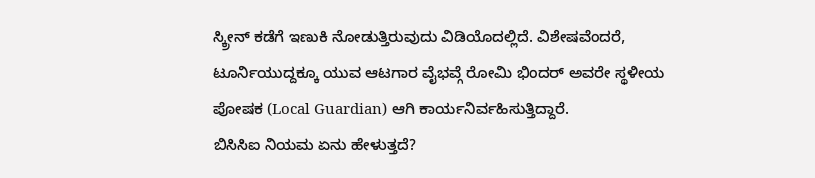ಸ್ಕ್ರೀನ್ ಕಡೆಗೆ ಇಣುಕಿ ನೋಡುತ್ತಿರುವುದು ವಿಡಿಯೊದಲ್ಲಿದೆ. ವಿಶೇಷವೆಂದರೆ, ಟೂರ್ನಿಯುದ್ದಕ್ಕೂ ಯುವ ಆಟಗಾರ ವೈಭವ್ಗೆ ರೋಮಿ ಭಿಂದರ್ ಅವರೇ ಸ್ಥಳೀಯ ಪೋಷಕ (Local Guardian) ಆಗಿ ಕಾರ್ಯನಿರ್ವಹಿಸುತ್ತಿದ್ದಾರೆ.
ಬಿಸಿಸಿಐ ನಿಯಮ ಏನು ಹೇಳುತ್ತದೆ?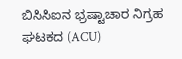ಬಿಸಿಸಿಐನ ಭ್ರಷ್ಟಾಚಾರ ನಿಗ್ರಹ ಘಟಕದ (ACU)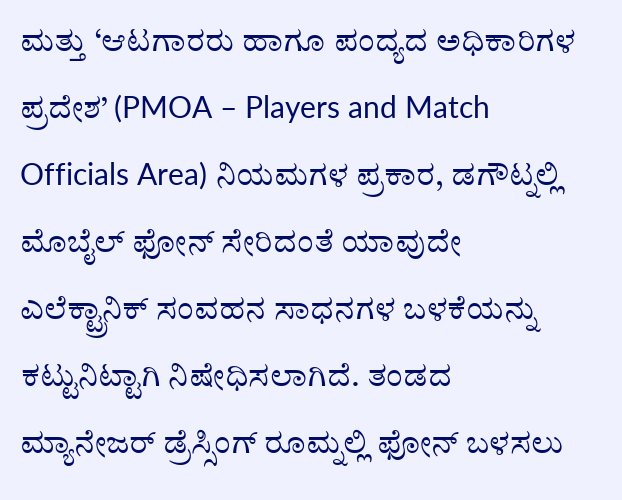ಮತ್ತು ‘ಆಟಗಾರರು ಹಾಗೂ ಪಂದ್ಯದ ಅಧಿಕಾರಿಗಳ ಪ್ರದೇಶ’ (PMOA – Players and Match Officials Area) ನಿಯಮಗಳ ಪ್ರಕಾರ, ಡಗೌಟ್ನಲ್ಲಿ ಮೊಬೈಲ್ ಫೋನ್ ಸೇರಿದಂತೆ ಯಾವುದೇ ಎಲೆಕ್ಟ್ರಾನಿಕ್ ಸಂವಹನ ಸಾಧನಗಳ ಬಳಕೆಯನ್ನು ಕಟ್ಟುನಿಟ್ಟಾಗಿ ನಿಷೇಧಿಸಲಾಗಿದೆ. ತಂಡದ ಮ್ಯಾನೇಜರ್ ಡ್ರೆಸ್ಸಿಂಗ್ ರೂಮ್ನಲ್ಲಿ ಫೋನ್ ಬಳಸಲು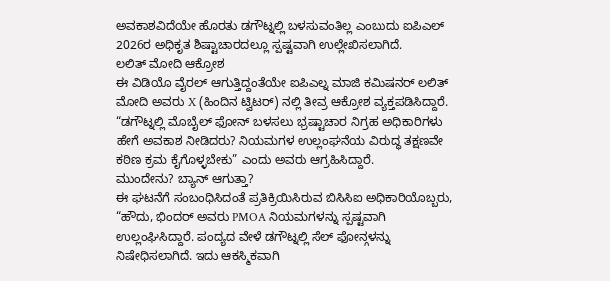ಅವಕಾಶವಿದೆಯೇ ಹೊರತು ಡಗೌಟ್ನಲ್ಲಿ ಬಳಸುವಂತಿಲ್ಲ ಎಂಬುದು ಐಪಿಎಲ್ 2026ರ ಅಧಿಕೃತ ಶಿಷ್ಟಾಚಾರದಲ್ಲೂ ಸ್ಪಷ್ಟವಾಗಿ ಉಲ್ಲೇಖಿಸಲಾಗಿದೆ.
ಲಲಿತ್ ಮೋದಿ ಆಕ್ರೋಶ
ಈ ವಿಡಿಯೊ ವೈರಲ್ ಆಗುತ್ತಿದ್ದಂತೆಯೇ ಐಪಿಎಲ್ನ ಮಾಜಿ ಕಮಿಷನರ್ ಲಲಿತ್ ಮೋದಿ ಅವರು X (ಹಿಂದಿನ ಟ್ವಿಟರ್) ನಲ್ಲಿ ತೀವ್ರ ಆಕ್ರೋಶ ವ್ಯಕ್ತಪಡಿಸಿದ್ದಾರೆ. “ಡಗೌಟ್ನಲ್ಲಿ ಮೊಬೈಲ್ ಫೋನ್ ಬಳಸಲು ಭ್ರಷ್ಟಾಚಾರ ನಿಗ್ರಹ ಅಧಿಕಾರಿಗಳು ಹೇಗೆ ಅವಕಾಶ ನೀಡಿದರು? ನಿಯಮಗಳ ಉಲ್ಲಂಘನೆಯ ವಿರುದ್ಧ ತಕ್ಷಣವೇ ಕಠಿಣ ಕ್ರಮ ಕೈಗೊಳ್ಳಬೇಕು” ಎಂದು ಅವರು ಆಗ್ರಹಿಸಿದ್ದಾರೆ.
ಮುಂದೇನು? ಬ್ಯಾನ್ ಆಗುತ್ತಾ?
ಈ ಘಟನೆಗೆ ಸಂಬಂಧಿಸಿದಂತೆ ಪ್ರತಿಕ್ರಿಯಿಸಿರುವ ಬಿಸಿಸಿಐ ಅಧಿಕಾರಿಯೊಬ್ಬರು, “ಹೌದು, ಭಿಂದರ್ ಅವರು PMOA ನಿಯಮಗಳನ್ನು ಸ್ಪಷ್ಟವಾಗಿ ಉಲ್ಲಂಘಿಸಿದ್ದಾರೆ. ಪಂದ್ಯದ ವೇಳೆ ಡಗೌಟ್ನಲ್ಲಿ ಸೆಲ್ ಫೋನ್ಗಳನ್ನು ನಿಷೇಧಿಸಲಾಗಿದೆ. ಇದು ಆಕಸ್ಮಿಕವಾಗಿ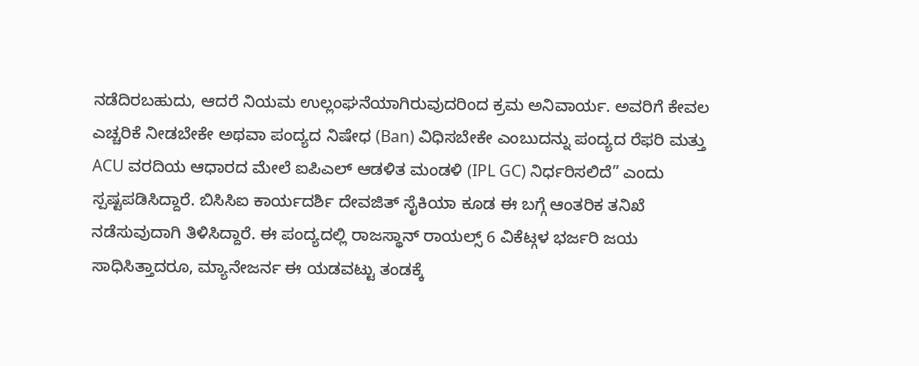ನಡೆದಿರಬಹುದು, ಆದರೆ ನಿಯಮ ಉಲ್ಲಂಘನೆಯಾಗಿರುವುದರಿಂದ ಕ್ರಮ ಅನಿವಾರ್ಯ. ಅವರಿಗೆ ಕೇವಲ ಎಚ್ಚರಿಕೆ ನೀಡಬೇಕೇ ಅಥವಾ ಪಂದ್ಯದ ನಿಷೇಧ (Ban) ವಿಧಿಸಬೇಕೇ ಎಂಬುದನ್ನು ಪಂದ್ಯದ ರೆಫರಿ ಮತ್ತು ACU ವರದಿಯ ಆಧಾರದ ಮೇಲೆ ಐಪಿಎಲ್ ಆಡಳಿತ ಮಂಡಳಿ (IPL GC) ನಿರ್ಧರಿಸಲಿದೆ” ಎಂದು ಸ್ಪಷ್ಟಪಡಿಸಿದ್ದಾರೆ. ಬಿಸಿಸಿಐ ಕಾರ್ಯದರ್ಶಿ ದೇವಜಿತ್ ಸೈಕಿಯಾ ಕೂಡ ಈ ಬಗ್ಗೆ ಆಂತರಿಕ ತನಿಖೆ ನಡೆಸುವುದಾಗಿ ತಿಳಿಸಿದ್ದಾರೆ. ಈ ಪಂದ್ಯದಲ್ಲಿ ರಾಜಸ್ಥಾನ್ ರಾಯಲ್ಸ್ 6 ವಿಕೆಟ್ಗಳ ಭರ್ಜರಿ ಜಯ ಸಾಧಿಸಿತ್ತಾದರೂ, ಮ್ಯಾನೇಜರ್ನ ಈ ಯಡವಟ್ಟು ತಂಡಕ್ಕೆ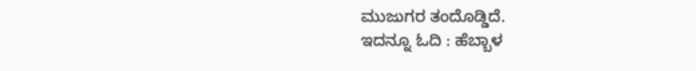ಮುಜುಗರ ತಂದೊಡ್ಡಿದೆ.
ಇದನ್ನೂ ಓದಿ : ಹೆಬ್ಬಾಳ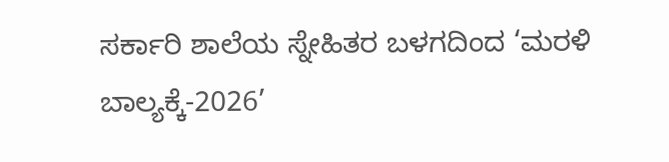ಸರ್ಕಾರಿ ಶಾಲೆಯ ಸ್ನೇಹಿತರ ಬಳಗದಿಂದ ‘ಮರಳಿ ಬಾಲ್ಯಕ್ಕೆ-2026’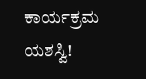ಕಾರ್ಯಕ್ರಮ ಯಶಸ್ವಿ!